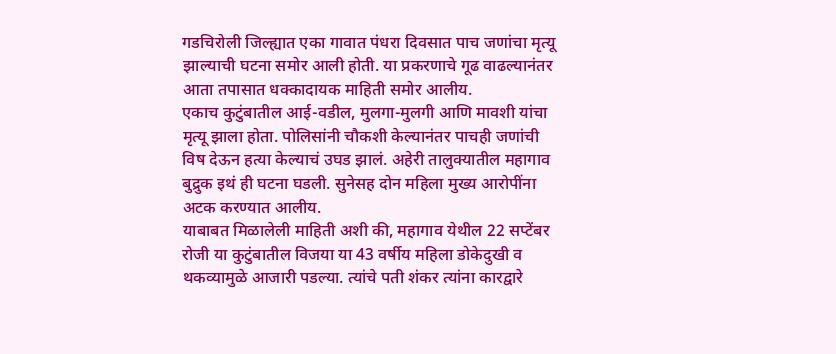गडचिरोली जिल्ह्यात एका गावात पंधरा दिवसात पाच जणांचा मृत्यू झाल्याची घटना समोर आली होती. या प्रकरणाचे गूढ वाढल्यानंतर आता तपासात धक्कादायक माहिती समोर आलीय.
एकाच कुटुंबातील आई-वडील, मुलगा-मुलगी आणि मावशी यांचा मृत्यू झाला होता. पोलिसांनी चौकशी केल्यानंतर पाचही जणांची विष देऊन हत्या केल्याचं उघड झालं. अहेरी तालुक्यातील महागाव बुद्रुक इथं ही घटना घडली. सुनेसह दोन महिला मुख्य आरोपींना अटक करण्यात आलीय.
याबाबत मिळालेली माहिती अशी की, महागाव येथील 22 सप्टेंबर रोजी या कुटुंबातील विजया या 43 वर्षीय महिला डोकेदुखी व थकव्यामुळे आजारी पडल्या. त्यांचे पती शंकर त्यांना कारद्वारे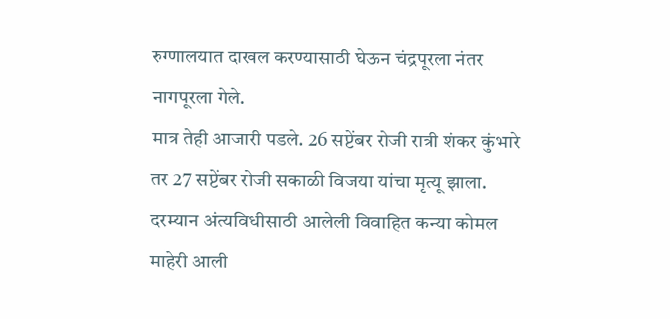रुग्णालयात दाखल करण्यासाठी घेऊन चंद्रपूरला नंतर नागपूरला गेले.
मात्र तेही आजारी पडले. 26 सप्टेंबर रोजी रात्री शंकर कुंभारे तर 27 सप्टेंबर रोजी सकाळी विजया यांचा मृत्यू झाला. दरम्यान अंत्यविधीसाठी आलेली विवाहित कन्या कोमल माहेरी आली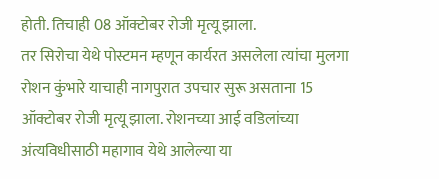होती. तिचाही 08 ऑक्टोबर रोजी मृत्यू झाला.
तर सिरोचा येथे पोस्टमन म्हणून कार्यरत असलेला त्यांचा मुलगा रोशन कुंभारे याचाही नागपुरात उपचार सुरू असताना 15 ऑक्टोबर रोजी मृत्यू झाला. रोशनच्या आई वडिलांच्या अंत्यविधीसाठी महागाव येथे आलेल्या या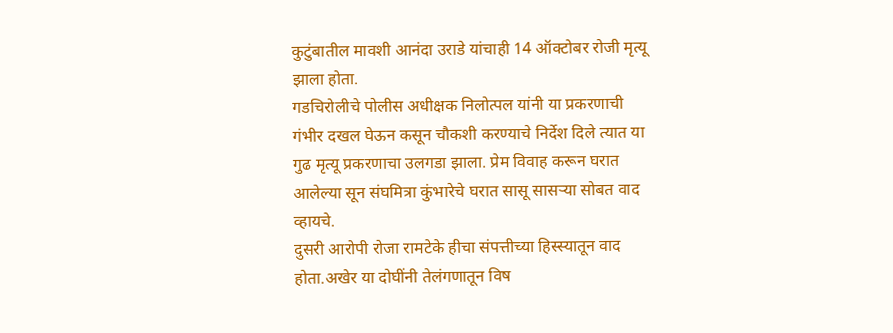कुटुंबातील मावशी आनंदा उराडे यांचाही 14 ऑक्टोबर रोजी मृत्यू झाला होता.
गडचिरोलीचे पोलीस अधीक्षक निलोत्पल यांनी या प्रकरणाची गंभीर दखल घेऊन कसून चौकशी करण्याचे निर्देश दिले त्यात या गुढ मृत्यू प्रकरणाचा उलगडा झाला. प्रेम विवाह करून घरात आलेल्या सून संघमित्रा कुंभारेचे घरात सासू सासऱ्या सोबत वाद व्हायचे.
दुसरी आरोपी रोजा रामटेके हीचा संपत्तीच्या हिस्स्यातून वाद होता.अखेर या दोघींनी तेलंगणातून विष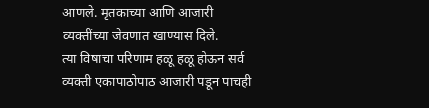आणले. मृतकाच्या आणि आजारी व्यक्तींच्या जेवणात खाण्यास दिले.
त्या विषाचा परिणाम हळू हळू होऊन सर्व व्यक्ती एकापाठोपाठ आजारी पडून पाचही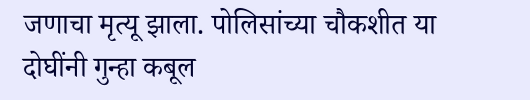जणाचा मृत्यू झाला. पोलिसांच्या चौकशीत या दोघींनी गुन्हा कबूल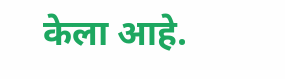केला आहे.